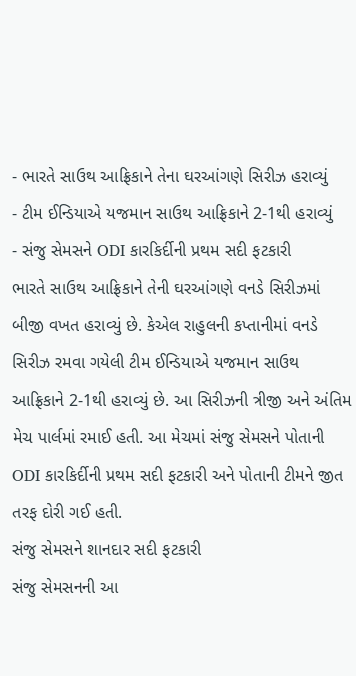- ભારતે સાઉથ આફ્રિકાને તેના ઘરઆંગણે સિરીઝ હરાવ્યું
- ટીમ ઈન્ડિયાએ યજમાન સાઉથ આફ્રિકાને 2-1થી હરાવ્યું
- સંજુ સેમસને ODI કારકિર્દીની પ્રથમ સદી ફટકારી
ભારતે સાઉથ આફ્રિકાને તેની ઘરઆંગણે વનડે સિરીઝમાં બીજી વખત હરાવ્યું છે. કેએલ રાહુલની કપ્તાનીમાં વનડે સિરીઝ રમવા ગયેલી ટીમ ઈન્ડિયાએ યજમાન સાઉથ આફ્રિકાને 2-1થી હરાવ્યું છે. આ સિરીઝની ત્રીજી અને અંતિમ મેચ પાર્લમાં રમાઈ હતી. આ મેચમાં સંજુ સેમસને પોતાની ODI કારકિર્દીની પ્રથમ સદી ફટકારી અને પોતાની ટીમને જીત તરફ દોરી ગઈ હતી.
સંજુ સેમસને શાનદાર સદી ફટકારી
સંજુ સેમસનની આ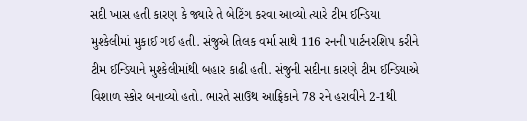સદી ખાસ હતી કારણ કે જ્યારે તે બેટિંગ કરવા આવ્યો ત્યારે ટીમ ઈન્ડિયા મુશ્કેલીમાં મુકાઈ ગઈ હતી. સંજુએ તિલક વર્મા સાથે 116 રનની પાર્ટનરશિપ કરીને ટીમ ઈન્ડિયાને મુશ્કેલીમાંથી બહાર કાઢી હતી. સંજુની સદીના કારણે ટીમ ઈન્ડિયાએ વિશાળ સ્કોર બનાવ્યો હતો. ભારતે સાઉથ આફ્રિકાને 78 રને હરાવીને 2-1થી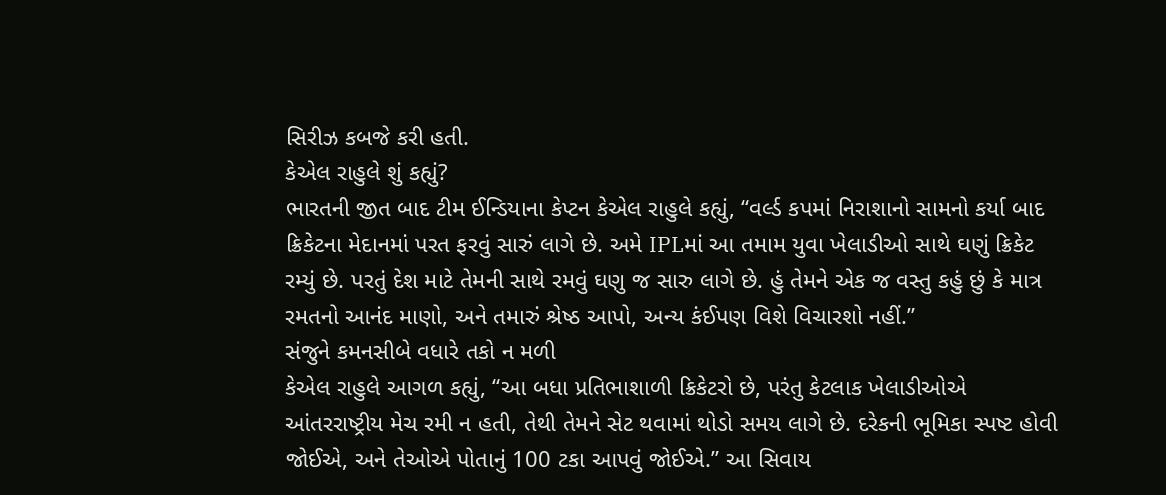સિરીઝ કબજે કરી હતી.
કેએલ રાહુલે શું કહ્યું?
ભારતની જીત બાદ ટીમ ઈન્ડિયાના કેપ્ટન કેએલ રાહુલે કહ્યું, “વર્લ્ડ કપમાં નિરાશાનો સામનો કર્યા બાદ ક્રિકેટના મેદાનમાં પરત ફરવું સારું લાગે છે. અમે IPLમાં આ તમામ યુવા ખેલાડીઓ સાથે ઘણું ક્રિકેટ રમ્યું છે. પરતું દેશ માટે તેમની સાથે રમવું ઘણુ જ સારુ લાગે છે. હું તેમને એક જ વસ્તુ કહું છું કે માત્ર રમતનો આનંદ માણો, અને તમારું શ્રેષ્ઠ આપો, અન્ય કંઈપણ વિશે વિચારશો નહીં.”
સંજુને કમનસીબે વધારે તકો ન મળી
કેએલ રાહુલે આગળ કહ્યું, “આ બધા પ્રતિભાશાળી ક્રિકેટરો છે, પરંતુ કેટલાક ખેલાડીઓએ આંતરરાષ્ટ્રીય મેચ રમી ન હતી, તેથી તેમને સેટ થવામાં થોડો સમય લાગે છે. દરેકની ભૂમિકા સ્પષ્ટ હોવી જોઈએ, અને તેઓએ પોતાનું 100 ટકા આપવું જોઈએ.” આ સિવાય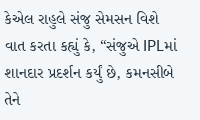કેએલ રાહુલે સંજુ સેમસન વિશે વાત કરતા કહ્યું કે, “સંજુએ IPLમાં શાનદાર પ્રદર્શન કર્યું છે, કમનસીબે તેને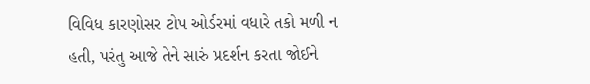વિવિધ કારણોસર ટોપ ઓર્ડરમાં વધારે તકો મળી ન હતી, પરંતુ આજે તેને સારું પ્રદર્શન કરતા જોઈને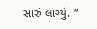સારું લાગ્યું. “